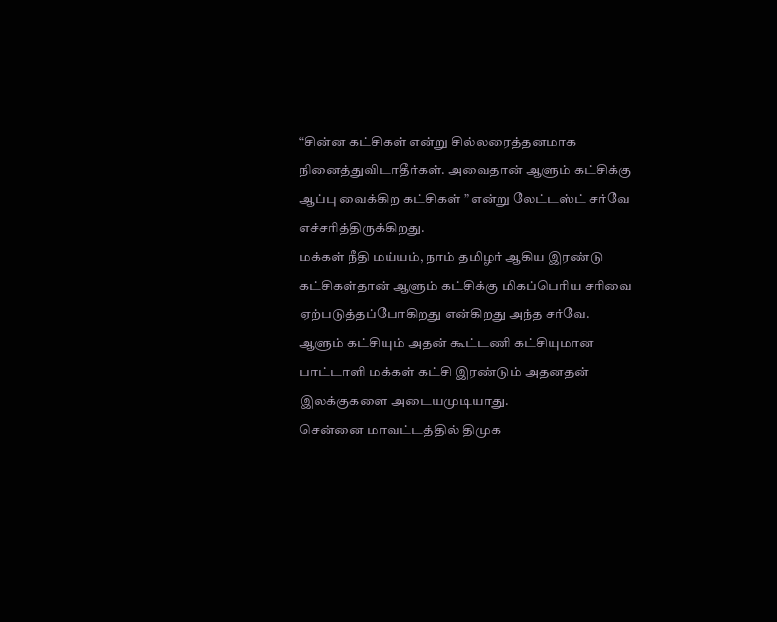“சின்ன கட்சிகள் என்று சில்லரைத்தனமாக நினைத்துவிடாதீர்கள். அவைதான் ஆளும் கட்சிக்கு ஆப்பு வைக்கிற கட்சிகள் ” என்று லேட்டஸ்ட் சர்வே எச்சரித்திருக்கிறது.
மக்கள் நீதி மய்யம், நாம் தமிழர் ஆகிய இரண்டு கட்சிகள்தான் ஆளும் கட்சிக்கு மிகப்பெரிய சரிவை ஏற்படுத்தப்போகிறது என்கிறது அந்த சர்வே.
ஆளும் கட்சியும் அதன் கூட்டணி கட்சியுமான பாட்டாளி மக்கள் கட்சி இரண்டும் அதனதன் இலக்குகளை அடையமுடியாது.
சென்னை மாவட்டத்தில் திமுக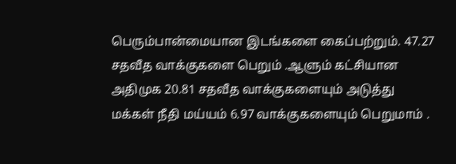பெரும்பான்மையான இடங்களை கைப்பற்றும். 47.27 சதவீத வாக்குகளை பெறும் .ஆளும் கட்சியான அதிமுக 20.81 சதவீத வாக்குகளையும் அடுத்து மக்கள் நீதி மய்யம் 6.97 வாக்குகளையும் பெறுமாம் .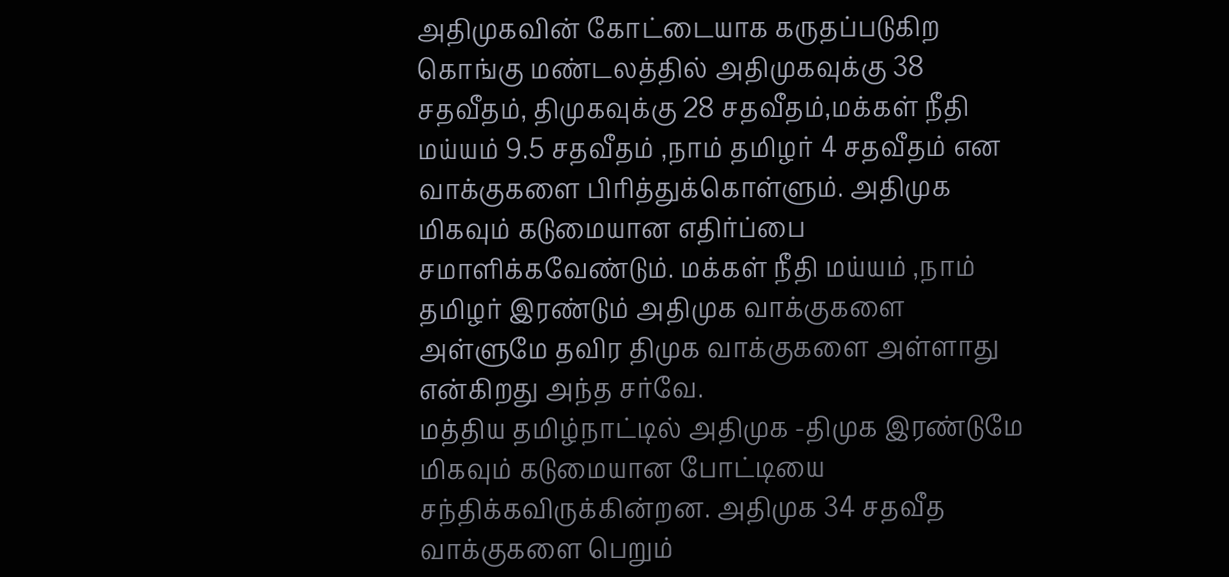அதிமுகவின் கோட்டையாக கருதப்படுகிற கொங்கு மண்டலத்தில் அதிமுகவுக்கு 38 சதவீதம், திமுகவுக்கு 28 சதவீதம்,மக்கள் நீதி மய்யம் 9.5 சதவீதம் ,நாம் தமிழர் 4 சதவீதம் என வாக்குகளை பிரித்துக்கொள்ளும். அதிமுக மிகவும் கடுமையான எதிர்ப்பை சமாளிக்கவேண்டும். மக்கள் நீதி மய்யம் ,நாம் தமிழர் இரண்டும் அதிமுக வாக்குகளை அள்ளுமே தவிர திமுக வாக்குகளை அள்ளாது என்கிறது அந்த சர்வே.
மத்திய தமிழ்நாட்டில் அதிமுக -திமுக இரண்டுமே மிகவும் கடுமையான போட்டியை சந்திக்கவிருக்கின்றன. அதிமுக 34 சதவீத வாக்குகளை பெறும்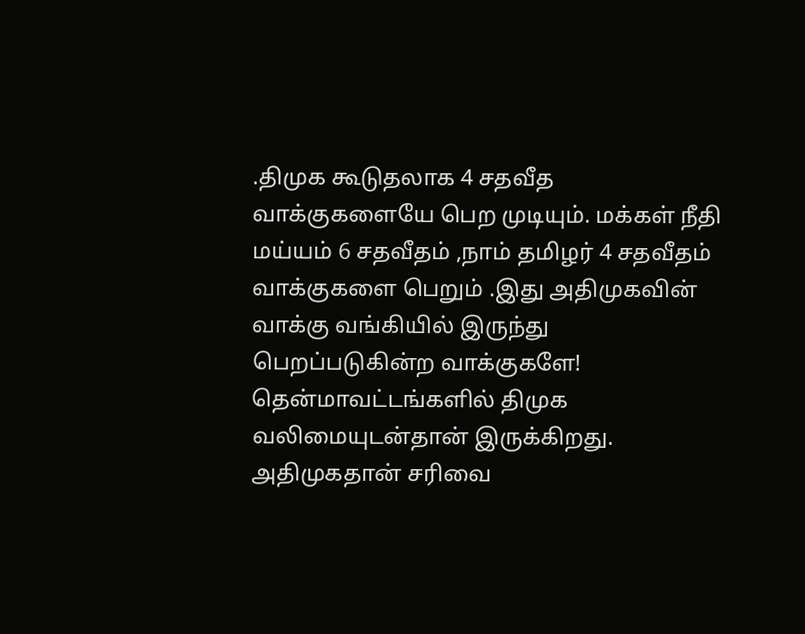.திமுக கூடுதலாக 4 சதவீத வாக்குகளையே பெற முடியும். மக்கள் நீதி மய்யம் 6 சதவீதம் ,நாம் தமிழர் 4 சதவீதம் வாக்குகளை பெறும் .இது அதிமுகவின் வாக்கு வங்கியில் இருந்து பெறப்படுகின்ற வாக்குகளே!
தென்மாவட்டங்களில் திமுக வலிமையுடன்தான் இருக்கிறது.
அதிமுகதான் சரிவை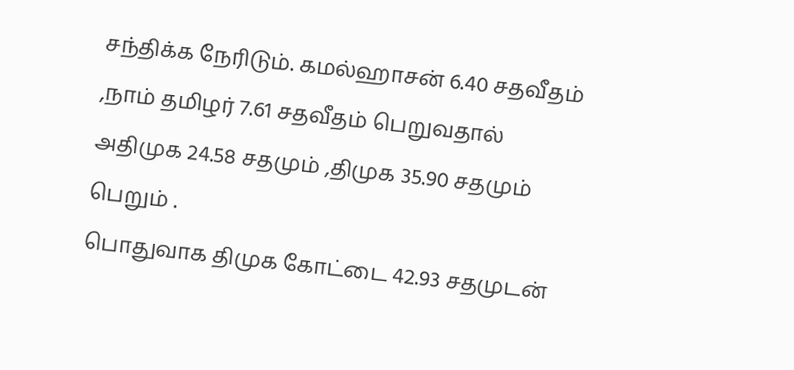சந்திக்க நேரிடும். கமல்ஹாசன் 6.40 சதவீதம் ,நாம் தமிழர் 7.61 சதவீதம் பெறுவதால் அதிமுக 24.58 சதமும் ,திமுக 35.90 சதமும் பெறும் .
பொதுவாக திமுக கோட்டை 42.93 சதமுடன்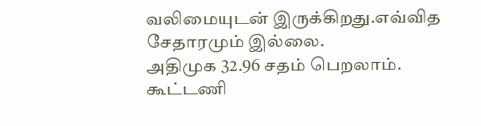வலிமையுடன் இருக்கிறது.எவ்வித சேதாரமும் இல்லை.
அதிமுக 32.96 சதம் பெறலாம். கூட்டணி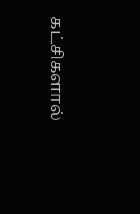கட்சிகளால்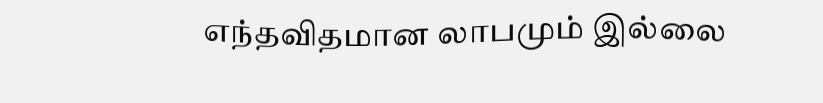எந்தவிதமான லாபமும் இல்லை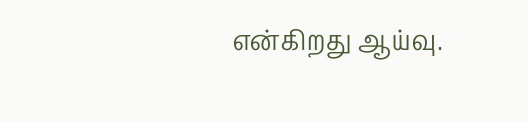என்கிறது ஆய்வு.